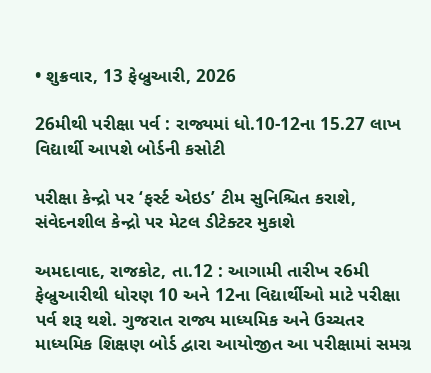• શુક્રવાર, 13 ફેબ્રુઆરી, 2026

26મીથી પરીક્ષા પર્વ : રાજ્યમાં ધો.10-12ના 15.27 લાખ વિદ્યાર્થી આપશે બોર્ડની કસોટી

પરીક્ષા કેન્દ્રો પર ‘ફર્સ્ટ એઇડ’ ટીમ સુનિશ્ચિત કરાશે, સંવેદનશીલ કેન્દ્રો પર મેટલ ડીટેક્ટર મુકાશે

અમદાવાદ, રાજકોટ, તા.12 : આગામી તારીખ ર6મી ફેબ્રુઆરીથી ધોરણ 10 અને 12ના વિદ્યાર્થીઓ માટે પરીક્ષા પર્વ શરૂ થશે. ગુજરાત રાજ્ય માધ્યમિક અને ઉચ્ચતર માધ્યમિક શિક્ષણ બોર્ડ દ્વારા આયોજીત આ પરીક્ષામાં સમગ્ર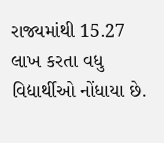રાજ્યમાંથી 15.27 લાખ કરતા વધુ વિદ્યાર્થીઓ નોંધાયા છે.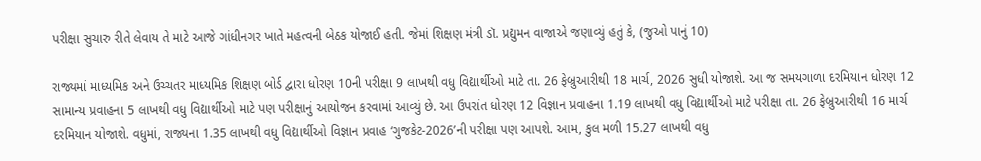પરીક્ષા સુચારુ રીતે લેવાય તે માટે આજે ગાંધીનગર ખાતે મહત્વની બેઠક યોજાઈ હતી. જેમાં શિક્ષણ મંત્રી ડૉ. પ્રદ્યુમન વાજાએ જણાવ્યું હતું કે, (જુઓ પાનું 10)

રાજ્યમાં માધ્યમિક અને ઉચ્ચતર માધ્યમિક શિક્ષણ બોર્ડ દ્વારા ધોરણ 10ની પરીક્ષા 9 લાખથી વધુ વિદ્યાર્થીઓ માટે તા. 26 ફેબ્રુઆરીથી 18 માર્ચ, 2026 સુધી યોજાશે. આ જ સમયગાળા દરમિયાન ધોરણ 12 સામાન્ય પ્રવાહના 5 લાખથી વધુ વિદ્યાર્થીઓ માટે પણ પરીક્ષાનું આયોજન કરવામાં આવ્યું છે. આ ઉપરાંત ધોરણ 12 વિજ્ઞાન પ્રવાહના 1.19 લાખથી વધુ વિદ્યાર્થીઓ માટે પરીક્ષા તા. 26 ફેબ્રુઆરીથી 16 માર્ચ દરમિયાન યોજાશે. વધુમાં, રાજ્યના 1.35 લાખથી વધુ વિદ્યાર્થીઓ વિજ્ઞાન પ્રવાહ ‘ગુજકેટ-2026’ની પરીક્ષા પણ આપશે. આમ, કુલ મળી 15.27 લાખથી વધુ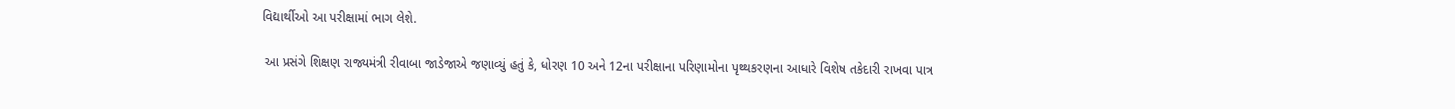વિદ્યાર્થીઓ આ પરીક્ષામાં ભાગ લેશે.

 આ પ્રસંગે શિક્ષણ રાજ્યમંત્રી રીવાબા જાડેજાએ જણાવ્યું હતું કે, ધોરણ 10 અને 12ના પરીક્ષાના પરિણામોના પૃથ્થકરણના આધારે વિશેષ તકેદારી રાખવા પાત્ર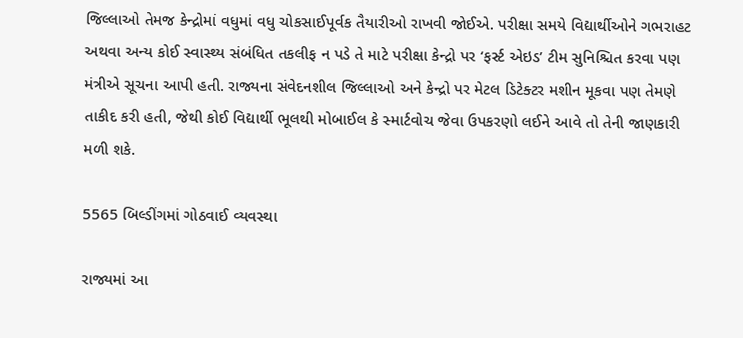જિલ્લાઓ તેમજ કેન્દ્રોમાં વધુમાં વધુ ચોકસાઈપૂર્વક તૈયારીઓ રાખવી જોઈએ. પરીક્ષા સમયે વિદ્યાર્થીઓને ગભરાહટ અથવા અન્ય કોઈ સ્વાસ્થ્ય સંબંધિત તકલીફ ન પડે તે માટે પરીક્ષા કેન્દ્રો પર ‘ફર્સ્ટ એઇડ’ ટીમ સુનિશ્ચિત કરવા પણ મંત્રીએ સૂચના આપી હતી. રાજ્યના સંવેદનશીલ જિલ્લાઓ અને કેન્દ્રો પર મેટલ ડિટેક્ટર મશીન મૂકવા પણ તેમણે તાકીદ કરી હતી, જેથી કોઈ વિદ્યાર્થી ભૂલથી મોબાઈલ કે સ્માર્ટવોચ જેવા ઉપકરણો લઈને આવે તો તેની જાણકારી મળી શકે.

5565 બિલ્ડીંગમાં ગોઠવાઈ વ્યવસ્થા

રાજ્યમાં આ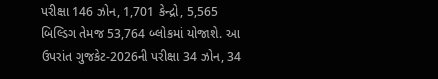પરીક્ષા 146 ઝોન, 1,701 કેન્દ્રો, 5,565 બિલ્ડિગ તેમજ 53,764 બ્લોકમાં યોજાશે. આ ઉપરાંત ગુજકેટ-2026ની પરીક્ષા 34 ઝોન, 34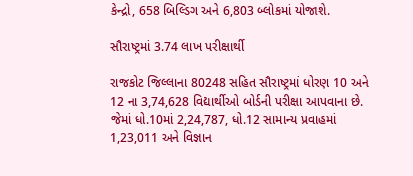કેન્દ્રો, 658 બિલ્ડિગ અને 6,803 બ્લોકમાં યોજાશે.

સૌરાષ્ટ્રમાં 3.74 લાખ પરીક્ષાર્થી

રાજકોટ જિલ્લાના 80248 સહિત સૌરાષ્ટ્રમાં ધોરણ 10 અને 12 ના 3,74,628 વિદ્યાર્થીઓ બોર્ડની પરીક્ષા આપવાના છે. જેમાં ધો.10માં 2,24,787, ધો.12 સામાન્ય પ્રવાહમાં 1,23,011 અને વિજ્ઞાન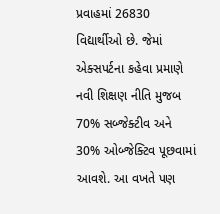પ્રવાહમાં 26830 વિદ્યાર્થીઓ છે. જેમાં એક્સપર્ટના કહેવા પ્રમાણે નવી શિક્ષણ નીતિ મુજબ 70% સબ્જેક્ટીવ અને 30% ઓબ્જેક્ટિવ પૂછવામાં આવશે. આ વખતે પણ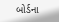બોર્ડના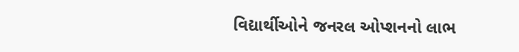વિદ્યાર્થીઓને જનરલ ઓપ્શનનો લાભ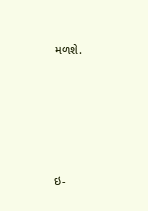મળશે.









ઇ-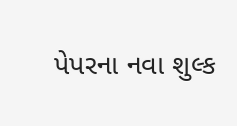પેપરના નવા શુલ્ક